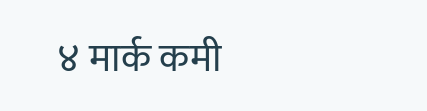४ मार्क कमी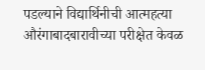पडल्याने विद्यार्थिनीची आत्महत्या
औरंगाबादबारावीच्या परीक्षेत केवळ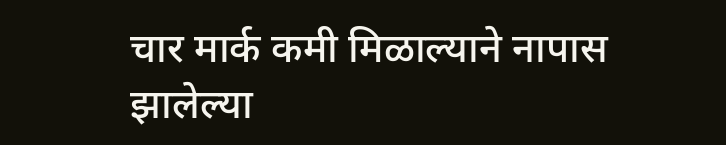चार मार्क कमी मिळाल्याने नापास झालेल्या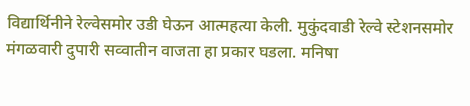विद्यार्थिनीने रेल्वेसमोर उडी घेऊन आत्महत्या केली. मुकुंदवाडी रेल्वे स्टेशनसमोर मंगळवारी दुपारी सव्वातीन वाजता हा प्रकार घडला. मनिषा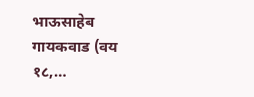भाऊसाहेब गायकवाड (वय १८,…